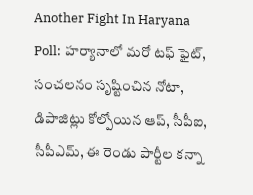Another Fight In Haryana Poll: హర్యానాలో మరో టఫ్ ఫైట్, సంచలనం సృష్టించిన నోటా, డిపాజిట్లు కోల్పోయిన ఆప్, సీపీఐ, సీపీఎమ్, ఈ రెండు పార్టీల కన్నా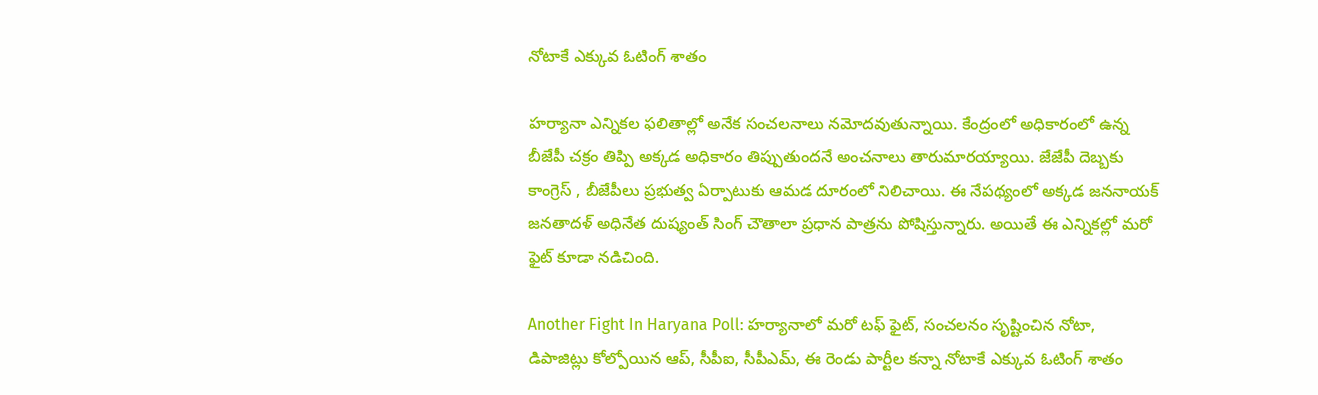నోటాకే ఎక్కువ ఓటింగ్ శాతం

హర్యానా ఎన్నికల ఫలితాల్లో అనేక సంచలనాలు నమోదవుతున్నాయి. కేంద్రంలో అధికారంలో ఉన్న బీజేపీ చక్రం తిప్పి అక్కడ అధికారం తిప్పుతుందనే అంచనాలు తారుమారయ్యాయి. జేజేపీ దెబ్బకు కాంగ్రెస్ , బీజేపీలు ప్రభుత్వ ఏర్పాటుకు ఆమడ దూరంలో నిలిచాయి. ఈ నేపథ్యంలో అక్కడ జననాయక్ జనతాదళ్ అధినేత దుష్యంత్ సింగ్ చౌతాలా ప్రధాన పాత్రను పోషిస్తున్నారు. అయితే ఈ ఎన్నికల్లో మరో ఫైట్ కూడా నడిచింది.

Another Fight In Haryana Poll: హర్యానాలో మరో టఫ్ ఫైట్, సంచలనం సృష్టించిన నోటా, డిపాజిట్లు కోల్పోయిన ఆప్, సీపీఐ, సీపీఎమ్, ఈ రెండు పార్టీల కన్నా నోటాకే ఎక్కువ ఓటింగ్ శాతం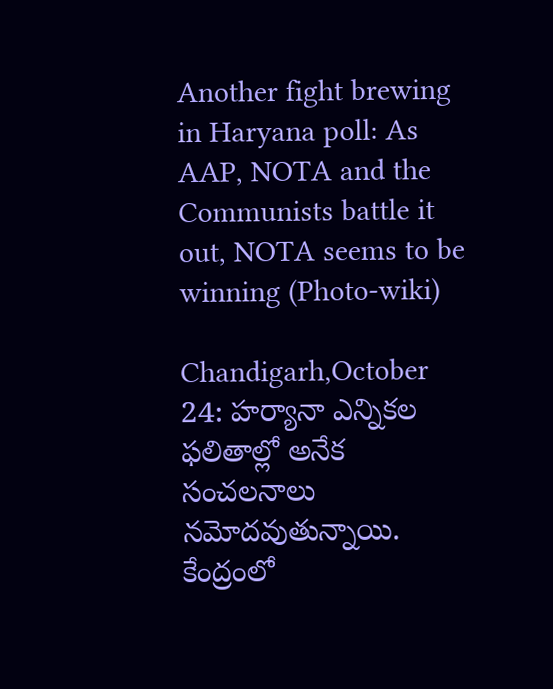Another fight brewing in Haryana poll: As AAP, NOTA and the Communists battle it out, NOTA seems to be winning (Photo-wiki)

Chandigarh,October 24: హర్యానా ఎన్నికల ఫలితాల్లో అనేక సంచలనాలు నమోదవుతున్నాయి. కేంద్రంలో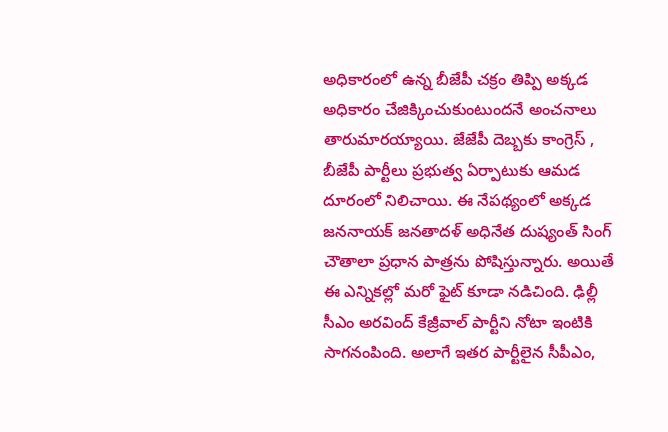అధికారంలో ఉన్న బీజేపీ చక్రం తిప్పి అక్కడ అధికారం చేజిక్కించుకుంటుందనే అంచనాలు తారుమారయ్యాయి. జేజేపీ దెబ్బకు కాంగ్రెస్ , బీజేపీ పార్టీలు ప్రభుత్వ ఏర్పాటుకు ఆమడ దూరంలో నిలిచాయి. ఈ నేపథ్యంలో అక్కడ జననాయక్ జనతాదళ్ అధినేత దుష్యంత్ సింగ్ చౌతాలా ప్రధాన పాత్రను పోషిస్తున్నారు. అయితే ఈ ఎన్నికల్లో మరో ఫైట్ కూడా నడిచింది. ఢిల్లీ సీఎం అరవింద్ కేజ్రీవాల్ పార్టీని నోటా ఇంటికి సాగనంపింది. అలాగే ఇతర పార్టీలైన సీపీఎం,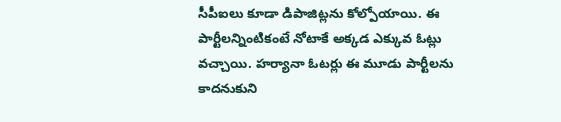సీపీఐలు కూడా డిపాజిట్లను కోల్పోయాయి. ఈ పార్టీలన్నింటికంటే నోటాకే అక్కడ ఎక్కువ ఓట్లు వచ్చాయి. హర్యానా ఓటర్లు ఈ మూడు పార్టీలను కాదనుకుని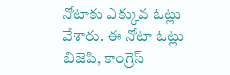నోటాకు ఎక్కువ ఓట్లు వేశారు. ఈ నోటా ఓట్లు బిజెపి, కాంగ్రెస్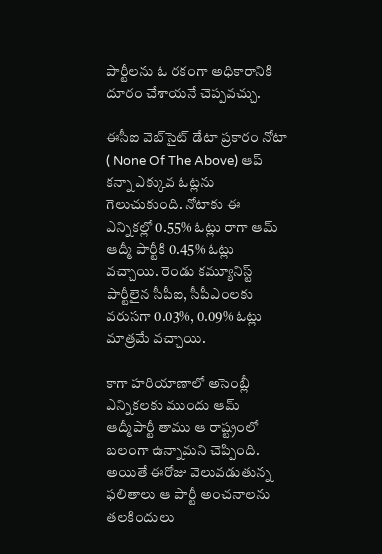పార్టీలను ఓ రకంగా అధికారానికి దూరం చేశాయనే చెప్పవచ్చు.

ఈసీఐ వెబ్‌సైట్ డేటా ప్రకారం నోటా ( None Of The Above) ఆప్ కన్నా ఎక్కువ ఓట్లను గెలుచుకుంది. నోటాకు ఈ ఎన్నికల్లో 0.55% ఓట్లు రాగా ఆమ్ ఆద్మీ పార్టీకి 0.45% ఓట్లు వచ్చాయి. రెండు కమ్యూనిస్ట్ పార్టీలైన సీపీఐ, సీపీఎంలకు వరుసగా 0.03%, 0.09% ఓట్లు మాత్రమే వచ్చాయి.

కాగా హరియాణాలో అసెంబ్లీ ఎన్నికలకు ముందు ఆమ్ ఆద్మీపార్టీ తాము ఆ రాష్ట్రంలో బలంగా ఉన్నామని చెప్పింది. అయితే ఈరోజు వెలువడుతున్న ఫలితాలు ఆ పార్టీ అంచనాలను తలకిందులు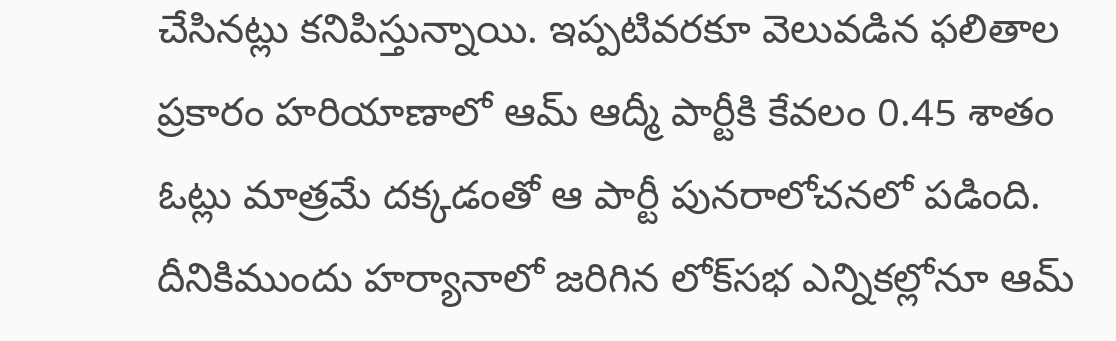చేసినట్లు కనిపిస్తున్నాయి. ఇప్పటివరకూ వెలువడిన ఫలితాల ప్రకారం హరియాణాలో ఆమ్ ఆద్మీ పార్టీకి కేవలం 0.45 శాతం ఓట్లు మాత్రమే దక్కడంతో ఆ పార్టీ పునరాలోచనలో పడింది. దీనికిముందు హర్యానాలో జరిగిన లోక్‌సభ ఎన్నికల్లోనూ ఆమ్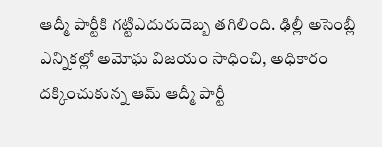ఆద్మీ పార్టీకి గట్టిఎదురుదెబ్బ తగిలింది. ఢిల్లీ అసెంబ్లీ ఎన్నికల్లో అమోఘ విజయం సాధించి, అధికారం దక్కించుకున్న ఆమ్ ఆద్మీ పార్టీ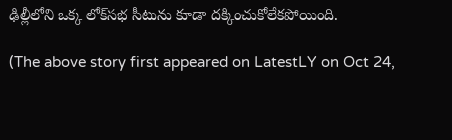ఢిల్లీలోని ఒక్క లోక్‌సభ సీటును కూడా దక్కించుకోలేకపోయింది.

(The above story first appeared on LatestLY on Oct 24,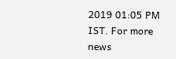2019 01:05 PM IST. For more news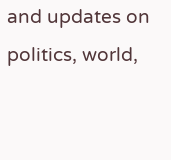and updates on politics, world,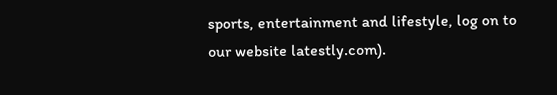sports, entertainment and lifestyle, log on to our website latestly.com).